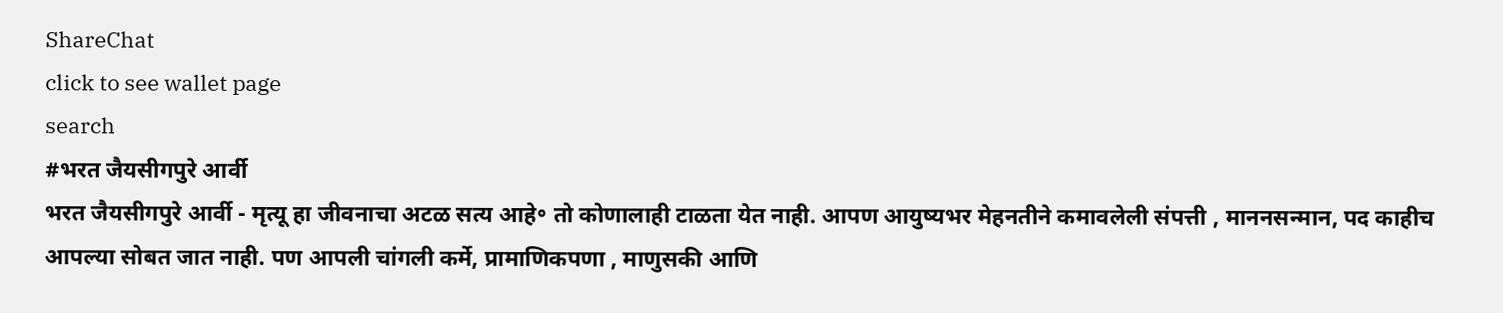ShareChat
click to see wallet page
search
#भरत जैयसीगपुरे आर्वी
भरत जैयसीगपुरे आर्वी - मृत्यू हा जीवनाचा अटळ सत्य आहे॰ तो कोणालाही टाळता येत नाही. आपण आयुष्यभर मेहनतीने कमावलेली संपत्ती , माननसन्मान, पद काहीच आपल्या सोबत जात नाही. पण आपली चांगली कर्मे, प्रामाणिकपणा , माणुसकी आणि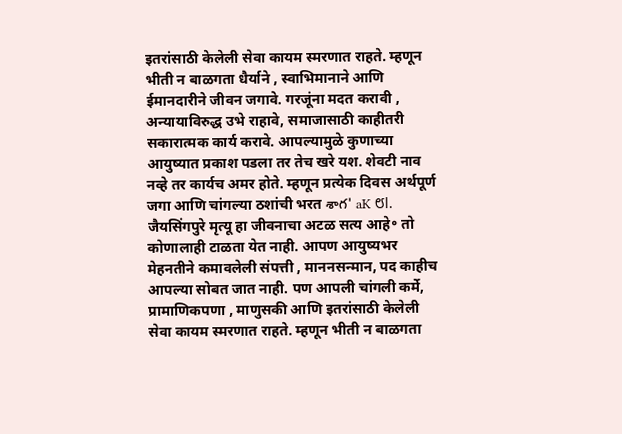इतरांसाठी केलेली सेवा कायम स्मरणात राहते. म्हणून भीती न बाळगता धैर्याने , स्वाभिमानाने आणि ईमानदारीने जीवन जगावे. गरजूंना मदत करावी , अन्यायाविरुद्ध उभे राहावे, समाजासाठी काहीतरी सकारात्मक कार्य करावे. आपल्यामुळे कुणाच्या आयुष्यात प्रकाश पडला तर तेच खरे यश. शेवटी नाव नव्हे तर कार्यच अमर होते. म्हणून प्रत्येक दिवस अर्थपूर्ण जगा आणि चांगल्या ठशांची भरत శాగ' aK ೮l. जैयसिंगपुरे मृत्यू हा जीवनाचा अटळ सत्य आहे॰ तो कोणालाही टाळता येत नाही. आपण आयुष्यभर मेहनतीने कमावलेली संपत्ती , माननसन्मान, पद काहीच आपल्या सोबत जात नाही. पण आपली चांगली कर्मे, प्रामाणिकपणा , माणुसकी आणि इतरांसाठी केलेली सेवा कायम स्मरणात राहते. म्हणून भीती न बाळगता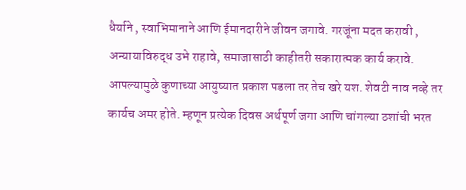धैर्याने , स्वाभिमानाने आणि ईमानदारीने जीवन जगावे. गरजूंना मदत करावी , अन्यायाविरुद्ध उभे राहावे, समाजासाठी काहीतरी सकारात्मक कार्य करावे. आपल्यामुळे कुणाच्या आयुष्यात प्रकाश पडला तर तेच खरे यश. शेवटी नाव नव्हे तर कार्यच अमर होते. म्हणून प्रत्येक दिवस अर्थपूर्ण जगा आणि चांगल्या ठशांची भरत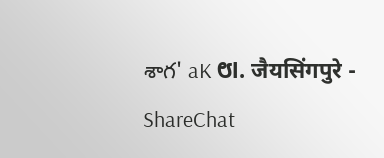శాగ' aK ೮l. जैयसिंगपुरे - ShareChat